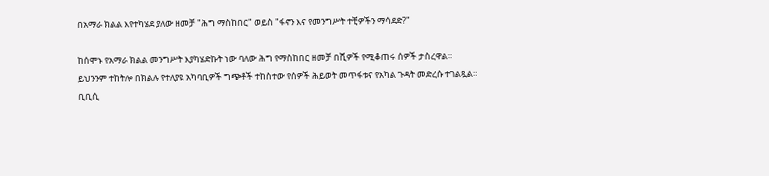በአማራ ክልል እየተካሄደ ያለው ዘመቻ "ሕግ ማስከበር" ወይስ "ፋኖን እና የመንግሥት ተቺዎችን ማሳደድ?"

ከሰሞኑ የአማራ ክልል መንግሥት እያካሄድኩት ነው ባለው ሕግ የማስከበር ዘመቻ በሺዎች የሚቆጠሩ ሰዎች ታስረዋል።
ይህንንም ተከትሎ በክልሉ የተለያዩ አካባቢዎች ግጭቶች ተከስተው የሰዎች ሕይወት መጥፋቱና የአካል ጉዳት መድረሱ ተገልጿል።
ቢቢሲ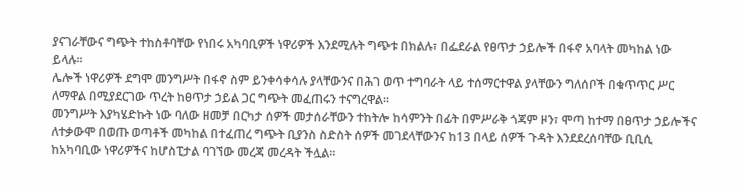ያናገራቸውና ግጭት ተከስቶባቸው የነበሩ አካባቢዎች ነዋሪዎች እንደሚሉት ግጭቱ በክልሉ፣ በፌደራል የፀጥታ ኃይሎች በፋኖ አባላት መካከል ነው ይላሉ።
ሌሎች ነዋሪዎች ደግሞ መንግሥት በፋኖ ስም ይንቀሳቀሳሉ ያላቸውንና በሕገ ወጥ ተግባራት ላይ ተሰማርተዋል ያላቸውን ግለሰቦች በቁጥጥር ሥር ለማዋል በሚያደርገው ጥረት ከፀጥታ ኃይል ጋር ግጭት መፈጠሩን ተናግረዋል።
መንግሥት እያካሄድኩት ነው ባለው ዘመቻ በርካታ ሰዎች መታሰራቸውን ተከትሎ ከሳምንት በፊት በምሥራቅ ጎጃም ዞን፣ ሞጣ ከተማ በፀጥታ ኃይሎችና ለተቃውሞ በወጡ ወጣቶች መካከል በተፈጠረ ግጭት ቢያንስ ስድስት ሰዎች መገደላቸውንና ከ13 በላይ ሰዎች ጉዳት እንደደረሰባቸው ቢቢሲ ከአካባቢው ነዋሪዎችና ከሆስፒታል ባገኘው መረጃ መረዳት ችሏል።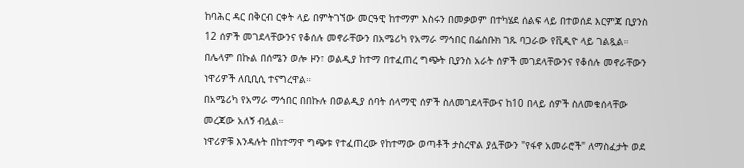ከባሕር ዳር በቅርብ ርቀት ላይ በምትገኘው መርዓዊ ከተማም እስሩን በመቃወም በተካሄደ ሰልፍ ላይ በተወሰደ እርምጃ ቢያንስ 12 ሰዎች መገደላቸውንና የቆሰሉ መኖራቸውን በአሜሪካ የአማራ ማኅበር በፌስቡክ ገጹ ባጋራው የቪዲዮ ላይ ገልጿል።
በሌላም በኩል በሰሜን ወሎ ዞን፣ ወልዲያ ከተማ በተፈጠረ ግጭት ቢያንስ አራት ሰዎች መገደላቸውንና የቆሰሉ መኖራቸውን ነዋሪዎች ለቢቢሲ ተናግረዋል።
በአሜሪካ የአማራ ማኅበር በበኩሉ በወልዲያ ሰባት ሰላማዊ ሰዎች ስለመገደላቸውና ከ10 በላይ ሰዎች ስለመቁሰላቸው መረጃው አለኝ ብሏል።
ነዋሪዎቹ እንዳሉት በከተማዋ ግጭቱ የተፈጠረው የከተማው ወጣቶች ታስረዋል ያሏቸውን "የፋኖ አመራሮች" ለማስፈታት ወደ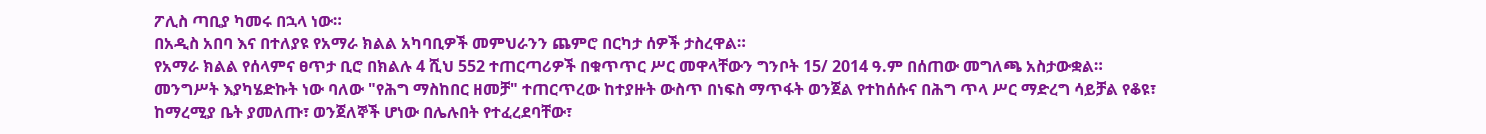ፖሊስ ጣቢያ ካመሩ በኋላ ነው።
በአዲስ አበባ እና በተለያዩ የአማራ ክልል አካባቢዎች መምህራንን ጨምሮ በርካታ ሰዎች ታስረዋል።
የአማራ ክልል የሰላምና ፀጥታ ቢሮ በክልሉ 4 ሺህ 552 ተጠርጣሪዎች በቁጥጥር ሥር መዋላቸውን ግንቦት 15/ 2014 ዓ.ም በሰጠው መግለጫ አስታውቋል።
መንግሥት እያካሄድኩት ነው ባለው "የሕግ ማስከበር ዘመቻ" ተጠርጥረው ከተያዙት ውስጥ በነፍስ ማጥፋት ወንጀል የተከሰሱና በሕግ ጥላ ሥር ማድረግ ሳይቻል የቆዩ፣ ከማረሚያ ቤት ያመለጡ፣ ወንጀለኞች ሆነው በሌሉበት የተፈረደባቸው፣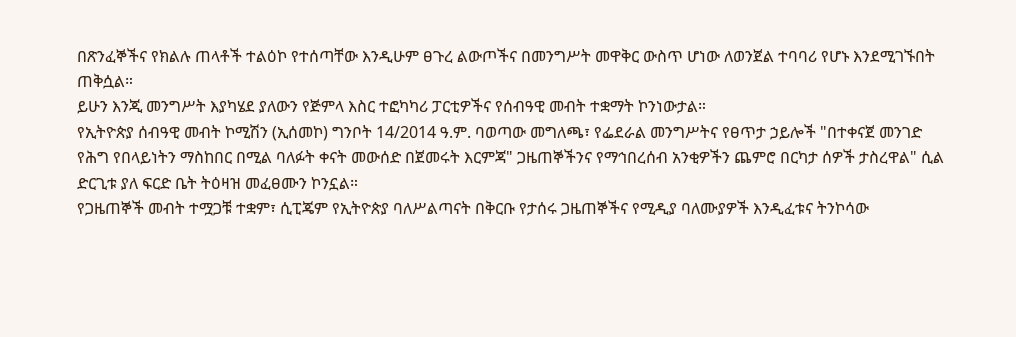በጽንፈኞችና የክልሉ ጠላቶች ተልዕኮ የተሰጣቸው እንዲሁም ፀጉረ ልውጦችና በመንግሥት መዋቅር ውስጥ ሆነው ለወንጀል ተባባሪ የሆኑ እንደሚገኙበት ጠቅሷል።
ይሁን እንጂ መንግሥት እያካሄደ ያለውን የጅምላ እስር ተፎካካሪ ፓርቲዎችና የሰብዓዊ መብት ተቋማት ኮንነውታል።
የኢትዮጵያ ሰብዓዊ መብት ኮሚሽን (ኢሰመኮ) ግንቦት 14/2014 ዓ.ም. ባወጣው መግለጫ፣ የፌደራል መንግሥትና የፀጥታ ኃይሎች "በተቀናጀ መንገድ የሕግ የበላይነትን ማስከበር በሚል ባለፉት ቀናት መውሰድ በጀመሩት እርምጃ" ጋዜጠኞችንና የማኅበረሰብ አንቂዎችን ጨምሮ በርካታ ሰዎች ታስረዋል" ሲል ድርጊቱ ያለ ፍርድ ቤት ትዕዛዝ መፈፀሙን ኮንኗል።
የጋዜጠኞች መብት ተሟጋቹ ተቋም፣ ሲፒጄም የኢትዮጵያ ባለሥልጣናት በቅርቡ የታሰሩ ጋዜጠኞችና የሚዲያ ባለሙያዎች እንዲፈቱና ትንኮሳው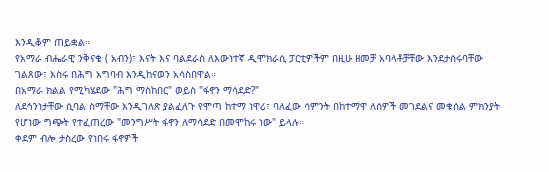እንዲቆም ጠይቋል።
የአማራ ብሔራዊ ንቅናቄ ( አብን)፣ እናት እና ባልደራስ ለእውነተኛ ዲሞክራሲ ፓርቲዎችም በዚሁ ዘመቻ አባላቶቻቸው እንደታሰሩባቸው ገልጸው፣ እስሩ በሕግ አግባብ እንዲከናወን አሳስበዋል።
በአማራ ክልል የሚካሄደው "ሕግ ማስከበር" ወይስ "ፋኖን ማሳደድ?"
ለደኅንነታቸው ሲባል ስማቸው እንዲገለጽ ያልፈለጉ የሞጣ ከተማ ነዋሪ፣ ባለፈው ሳምንት በከተማዋ ለሰዎች መገደልና መቁሰል ምክንያት የሆነው ግጭት የተፈጠረው "መንግሥት ፋኖን ለማሳደድ በመሞከሩ ነው" ይላሉ።
ቀደም ብሎ ታስረው የነበሩ ፋኖዎች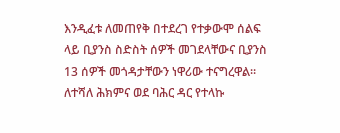እንዲፈቱ ለመጠየቅ በተደረገ የተቃውሞ ሰልፍ ላይ ቢያንስ ስድስት ሰዎች መገደላቸውና ቢያንስ 13 ሰዎች መጎዳታቸውን ነዋሪው ተናግረዋል። ለተሻለ ሕክምና ወደ ባሕር ዳር የተላኩ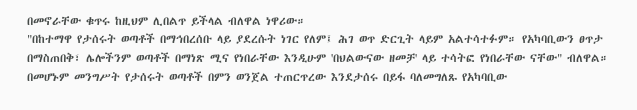በመኖራቸው ቁጥሩ ከዚህም ሊበልጥ ይችላል ብለዋል ነዋሪው።
"በከተማዋ የታሰሩት ወጣቶች በማኅበረሰቡ ላይ ያደረሱት ነገር የለም፤ ሕገ ወጥ ድርጊት ላይም አልተሳተፉም። የአካባቢውን ፀጥታ በማስጠበቅ፣ ሌሎችንም ወጣቶች በማነጽ ሚና የነበራቸው እንዲሁም 'በህልውናው ዘመቻ' ላይ ተሳትፎ የነበራቸው ናቸው" ብለዋል።
በመሆኑም መንግሥት የታሰሩት ወጣቶች በምን ወንጀል ተጠርጥረው እንደታሰሩ በይፋ ባለመግለጹ የአካባቢው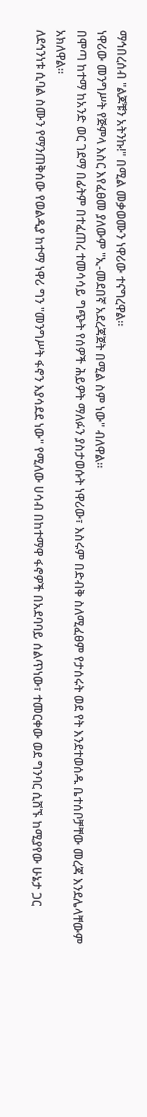ማኅበረሰብ "ልጆቹን አትንኩ!" በሚል መቃወሙን ነዋሪው ተናግረዋል።
ነዋሪው መንግሥት የጅምላ እስር እየፈፀመ ያለውም "ኢ-መደበኛ አደረጃጀት በሚል ስም ነው" ብለዋል።
በሞጣ ከተማ ከአንድ ወር ገደማ በፊትም በተፈጠረ ተመሳሳይ ግጭት የሰዎች ሕይዎት ማለፉን ያስታወሱት ነዋሪው፣ እስሩም በድብቅ ስለሚፈፀም የታሰሩት ወደ የት እንደተወሰዱ ቤተሰቦቻቸው መረጃ እንደሌላቸውም አክለዋል።
ለደኅንነቱ ሲባል ስሙን የማንጠቅሰው የወልዲያ ከተማ ነዋሪ ግን "መንግሥት ፋኖን እያሳደደ ነው" የሚለው ሀሳብ በከተማዋ ፋኖዎች በአደባባይ ሰልጥነው፣ ተመርቀው ወደ ግንባር ሲሸኙ ከሚያየው ሁኔታ ጋር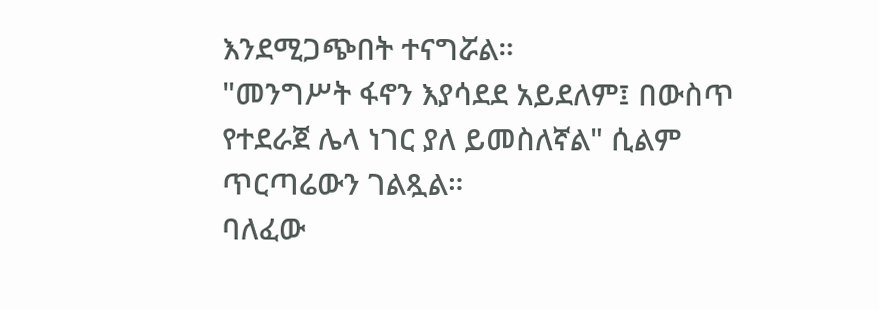እንደሚጋጭበት ተናግሯል።
"መንግሥት ፋኖን እያሳደደ አይደለም፤ በውስጥ የተደራጀ ሌላ ነገር ያለ ይመስለኛል" ሲልም ጥርጣሬውን ገልጿል።
ባለፈው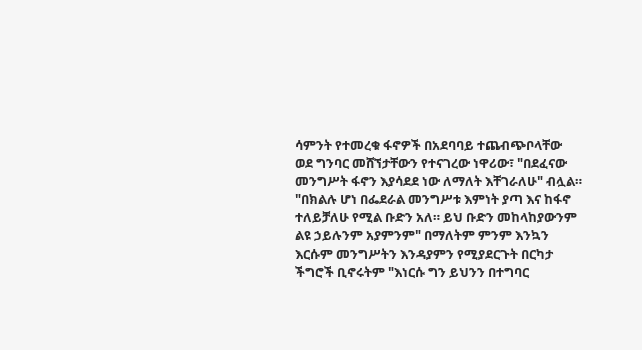ሳምንት የተመረቁ ፋኖዎች በአደባባይ ተጨብጭቦላቸው ወደ ግንባር መሸኘታቸውን የተናገረው ነዋሪው፣ "በደፈናው መንግሥት ፋኖን እያሳደደ ነው ለማለት እቸገራለሁ" ብሏል።
"በክልሉ ሆነ በፌደራል መንግሥቱ እምነት ያጣ እና ከፋኖ ተለይቻለሁ የሚል ቡድን አለ። ይህ ቡድን መከላከያውንም ልዩ ኃይሉንም አያምንም" በማለትም ምንም እንኳን እርሱም መንግሥትን እንዳያምን የሚያደርጉት በርካታ ችግሮች ቢኖሩትም "እነርሱ ግን ይህንን በተግባር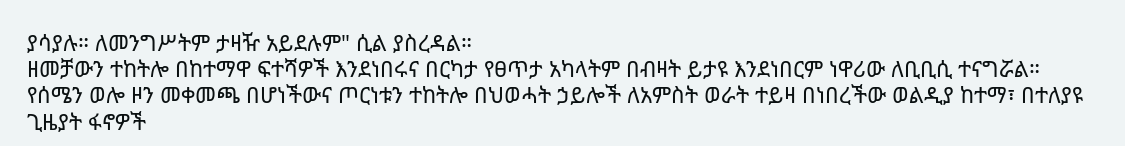ያሳያሉ። ለመንግሥትም ታዛዥ አይደሉም" ሲል ያስረዳል።
ዘመቻውን ተከትሎ በከተማዋ ፍተሻዎች እንደነበሩና በርካታ የፀጥታ አካላትም በብዛት ይታዩ እንደነበርም ነዋሪው ለቢቢሲ ተናግሯል።
የሰሜን ወሎ ዞን መቀመጫ በሆነችውና ጦርነቱን ተከትሎ በህወሓት ኃይሎች ለአምስት ወራት ተይዛ በነበረችው ወልዲያ ከተማ፣ በተለያዩ ጊዜያት ፋኖዎች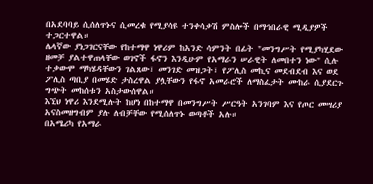በአደባባይ ሲሰለጥኑና ሲመረቁ የሚያሳዩ ተንቀሳቃሽ ምስሎች በማኅበራዊ ሚዲያዎች ተጋርተዋል።
ሌላኛው ያነጋገርናቸው የከተማዋ ነዋሪም ከአንድ ሳምንት በፊት "መንግሥት የሚያካሂደው ዘመቻ ያልተዋጠላቸው ወገኖች ፋኖን እንዲሁም የአማራን ሠራዊት ለመበተን ነው" ሲሉ ተቃውሞ ማካሄዳቸውን ገልጸው፣ መንገድ መዝጋት፣ የፖሊስ መኪና መደብደብ እና ወደ ፖሊስ ጣቢያ በመሄድ ታስረዋል ያሏቸውን የፋኖ አመራሮች ለማስፈታት ሙከራ ሲያደርጉ ግጭት መከሰቱን አስታውሰዋል።
እኚህ ነዋሪ እንደሚሉት ከሆነ በከተማዋ በመንግሥት ሥርዓት አንገባም እና የጦር መሣሪያ አናስመዘግብም ያሉ ለብቻቸው የሚሰለጥኑ ወጣቶች አሉ።
በአሜሪካ የአማራ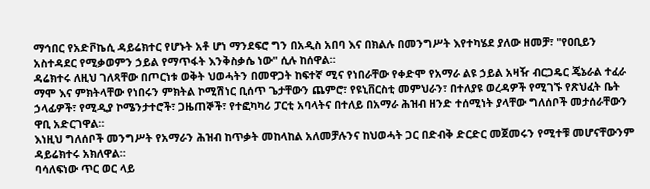ማኅበር የአድቮኬሲ ዳይሬክተር የሆኑት አቶ ሆነ ማንደፍሮ ግን በአዲስ አበባ እና በክልሉ በመንግሥት እየተካሄደ ያለው ዘመቻ፣ "የዐቢይን አስተዳደር የሚቃወምን ኃይል የማጥፋት እንቅስቃሴ ነው" ሲሉ ከሰዋል።
ዳሬክተሩ ለዚህ ገለጻቸው በጦርነቱ ወቅት ህወሓትን በመዋጋት ከፍተኛ ሚና የነበራቸው የቀድሞ የአማራ ልዩ ኃይል አዛዥ ብርጋዴር ጄኔራል ተፈራ ማሞ እና ምክትላቸው የነበሩን ምክትል ኮሚሽነር ቢሰጥ ጌታቸውን ጨምሮ፣ የዩኒቨርስቲ መምህራን፣ በተለያዩ ወረዳዎች የሚገኙ የጽህፈት ቤት ኃላፊዎች፣ የሚዲያ ኮሜንታተሮች፣ ጋዜጠኞች፣ የተፎካካሪ ፓርቲ አባላትና በተለይ በአማራ ሕዝብ ዘንድ ተሰሚነት ያላቸው ግለሰቦች መታሰራቸውን ዋቢ አድርገዋል።
እነዚህ ግለሰቦች መንግሥት የአማራን ሕዝብ ከጥቃት መከላከል አለመቻሉንና ከህወሓት ጋር በድብቅ ድርድር መጀመሩን የሚተቹ መሆናቸውንም ዳይሬክተሩ አክለዋል።
ባሳለፍነው ጥር ወር ላይ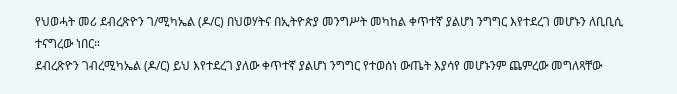የህወሓት መሪ ደብረጽዮን ገ/ሚካኤል (ዶ/ር) በህወሃትና በኢትዮጵያ መንግሥት መካከል ቀጥተኛ ያልሆነ ንግግር እየተደረገ መሆኑን ለቢቢሲ ተናግረው ነበር።
ደብረጽዮን ገብረሚካኤል (ዶ/ር) ይህ እየተደረገ ያለው ቀጥተኛ ያልሆነ ንግግር የተወሰነ ውጤት እያሳየ መሆኑንም ጨምረው መግለጻቸው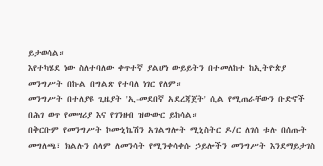ይታወሳል።
እየተካሄደ ነው ስለተባለው ቀጥተኛ ያልሆነ ውይይትን በተመለከተ ከኢትዮጵያ መንግሥት በኩል በግልጽ የተባለ ነገር የለም።
መንግሥት በተለያዩ ጊዜያት 'ኢ-መደበኛ አደረጃጀት' ሲል የሚጠራቸውን ቡድኖች በሕገ ወጥ የመሣሪያ እና የገንዘብ ዝውውር ይከሳል።
በቅርቡም የመንግሥት ኮሙኒኬሽን አገልግሎት ሚኒስትር ዶ/ር ለገሰ ቱሉ በሰጡት መግለጫ፣ ክልሉን ሰላም ለመንሳት የሚንቀሳቀሱ ኃይሎችን መንግሥት እንደማይታገስ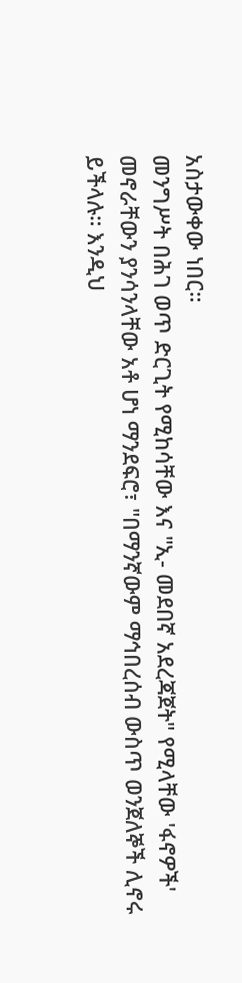አስታውቀው ነበር።
መንግሥት በሕገ ወጥ ድርጊት የሚከሳቸው እና "ኢ- መደበኛ አደረጃጀት" የሚላቸው 'ፋኖዎች' መኖራቸውን ያንሳንላቸው አቶ ሆነ ማንደፍሮ፣ "በማንኛውም ማኅበረሰብ ውስጥ ወንጀለኞች ሊኖሩ ይችላሉ። እንዲህ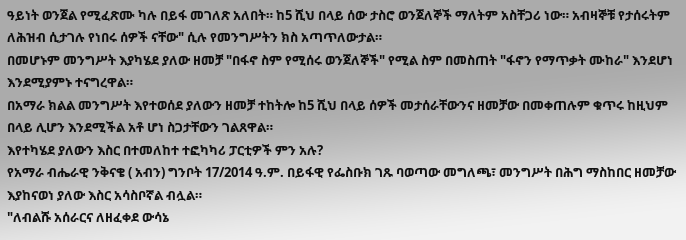ዓይነት ወንጀል የሚፈጽሙ ካሉ በይፋ መገለጽ አለበት። ከ5 ሺህ በላይ ሰው ታስሮ ወንጀለኞች ማለትም አስቸጋሪ ነው። አብዛኞቹ የታሰሩትም ለሕዝብ ሲታገሉ የነበሩ ሰዎች ናቸው" ሲሉ የመንግሥትን ክስ አጣጥለውታል።
በመሆኑም መንግሥት እያካሄደ ያለው ዘመቻ "በፋኖ ስም የሚሰሩ ወንጀለኞች" የሚል ስም በመስጠት "ፋኖን የማጥቃት ሙከራ" እንደሆነ እንደሚያምኑ ተናግረዋል።
በአማራ ክልል መንግሥት እየተወሰደ ያለውን ዘመቻ ተከትሎ ከ5 ሺህ በላይ ሰዎች መታሰራቸውንና ዘመቻው በመቀጠሉም ቁጥሩ ከዚህም በላይ ሊሆን እንደሚችል አቶ ሆነ ስጋታቸውን ገልጸዋል።
እየተካሄደ ያለውን እስር በተመለከተ ተፎካካሪ ፓርቲዎች ምን አሉ?
የአማራ ብሔራዊ ንቅናቄ ( አብን) ግንቦት 17/2014 ዓ.ም. በይፋዊ የፌስቡክ ገጹ ባወጣው መግለጫ፣ መንግሥት በሕግ ማስከበር ዘመቻው እያከናወነ ያለው እስር አሳስቦኛል ብሏል።
"ለብልሹ አሰራርና ለዘፈቀደ ውሳኔ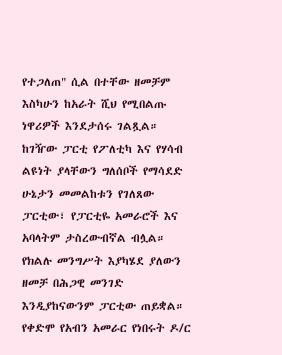የተጋለጠ" ሲል በተቸው ዘመቻም እስካሁን ከአራት ሺህ የሚበልጡ ነዋሪዎች እንደታሰሩ ገልጿል።
ከገዥው ፓርቲ የፖለቲካ እና የሃሳብ ልዩነት ያላቸውን ግለሰቦች የማሳደድ ሁኔታን መመልከቱን የገለጸው ፓርቲው፣ የፓርቲዬ አመራሮች እና አባላትም ታስረውብኛል ብሏል።
የክልሉ መንግሥት እያካሄደ ያለውን ዘመቻ በሕጋዊ መንገድ እንዲያከናውንም ፓርቲው ጠይቋል።
የቀድሞ የአብን አመራር የነበሩት ዶ/ር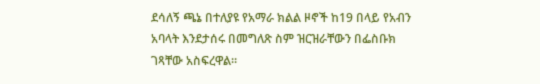ደሳለኝ ጫኔ በተለያዩ የአማራ ክልል ዞኖች ከ19 በላይ የአብን አባላት እንደታሰሩ በመግለጽ ስም ዝርዝራቸውን በፌስቡክ ገጻቸው አስፍረዋል።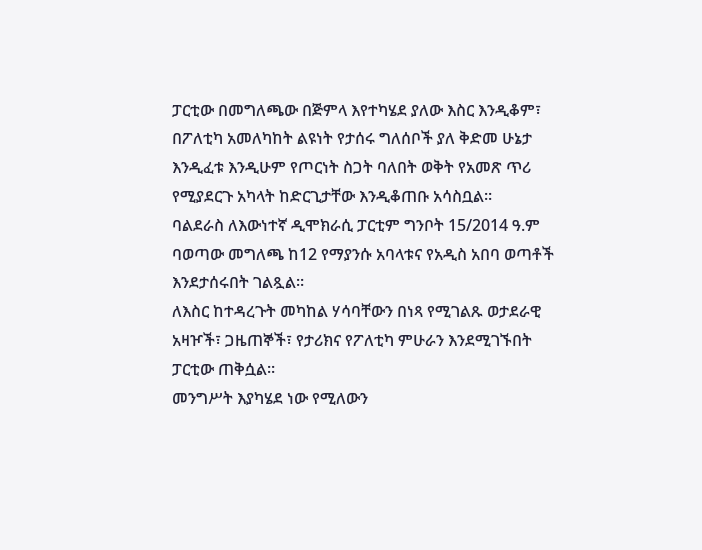ፓርቲው በመግለጫው በጅምላ እየተካሄደ ያለው እስር እንዲቆም፣ በፖለቲካ አመለካከት ልዩነት የታሰሩ ግለሰቦች ያለ ቅድመ ሁኔታ እንዲፈቱ እንዲሁም የጦርነት ስጋት ባለበት ወቅት የአመጽ ጥሪ የሚያደርጉ አካላት ከድርጊታቸው እንዲቆጠቡ አሳስቧል።
ባልደራስ ለእውነተኛ ዲሞክራሲ ፓርቲም ግንቦት 15/2014 ዓ.ም ባወጣው መግለጫ ከ12 የማያንሱ አባላቱና የአዲስ አበባ ወጣቶች እንደታሰሩበት ገልጿል።
ለእስር ከተዳረጉት መካከል ሃሳባቸውን በነጻ የሚገልጹ ወታደራዊ አዛዦች፣ ጋዜጠኞች፣ የታሪክና የፖለቲካ ምሁራን እንደሚገኙበት ፓርቲው ጠቅሷል።
መንግሥት እያካሄደ ነው የሚለውን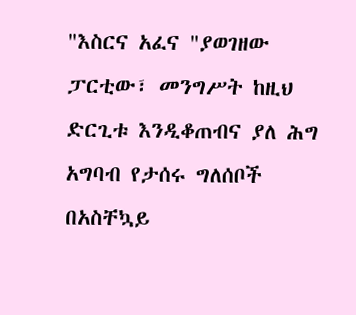"እስርና አፈና "ያወገዘው ፓርቲው፣ መንግሥት ከዚህ ድርጊቱ እንዲቆጠብና ያለ ሕግ አግባብ የታሰሩ ግለሰቦች በአስቸኳይ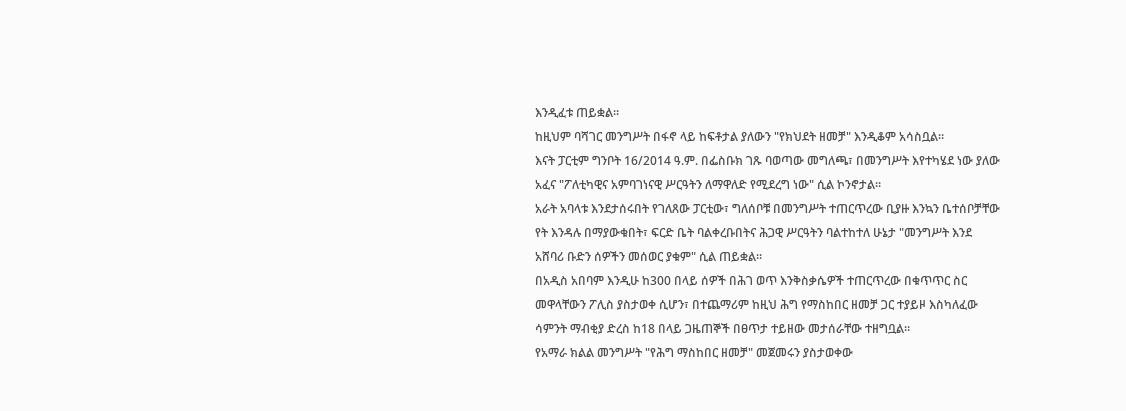እንዲፈቱ ጠይቋል።
ከዚህም ባሻገር መንግሥት በፋኖ ላይ ከፍቶታል ያለውን "የክህደት ዘመቻ" እንዲቆም አሳስቧል።
እናት ፓርቲም ግንቦት 16/2014 ዓ.ም. በፌስቡክ ገጹ ባወጣው መግለጫ፣ በመንግሥት እየተካሄደ ነው ያለው አፈና "ፖለቲካዊና አምባገነናዊ ሥርዓትን ለማዋለድ የሚደረግ ነው" ሲል ኮንኖታል።
አራት አባላቱ እንደታሰሩበት የገለጸው ፓርቲው፣ ግለሰቦቹ በመንግሥት ተጠርጥረው ቢያዙ እንኳን ቤተሰቦቻቸው የት እንዳሉ በማያውቁበት፣ ፍርድ ቤት ባልቀረቡበትና ሕጋዊ ሥርዓትን ባልተከተለ ሁኔታ "መንግሥት እንደ አሸባሪ ቡድን ሰዎችን መሰወር ያቁም" ሲል ጠይቋል።
በአዲስ አበባም እንዲሁ ከ300 በላይ ሰዎች በሕገ ወጥ እንቅስቃሴዎች ተጠርጥረው በቁጥጥር ስር መዋላቸውን ፖሊስ ያስታወቀ ሲሆን፣ በተጨማሪም ከዚህ ሕግ የማስከበር ዘመቻ ጋር ተያይዞ እስካለፈው ሳምንት ማብቂያ ድረስ ከ18 በላይ ጋዜጠኞች በፀጥታ ተይዘው መታሰራቸው ተዘግቧል።
የአማራ ክልል መንግሥት "የሕግ ማስከበር ዘመቻ" መጀመሩን ያስታወቀው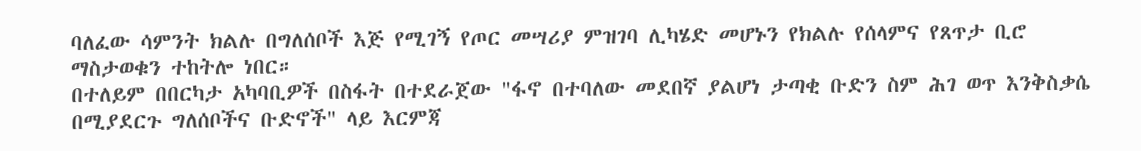ባለፈው ሳምንት ክልሉ በግለሰቦች እጅ የሚገኝ የጦር መሣሪያ ምዝገባ ሊካሄድ መሆኑን የክልሉ የሰላምና የጸጥታ ቢሮ ማስታወቁን ተከትሎ ነበር።
በተለይም በበርካታ አካባቢዎች በስፋት በተደራጀው "ፋኖ በተባለው መደበኛ ያልሆነ ታጣቂ ቡድን ስም ሕገ ወጥ እንቅስቃሴ በሚያደርጉ ግለሰቦችና ቡድኖች" ላይ እርምጃ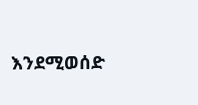እንደሚወሰድ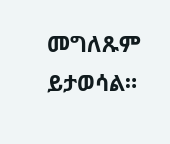መግለጹም ይታወሳል።